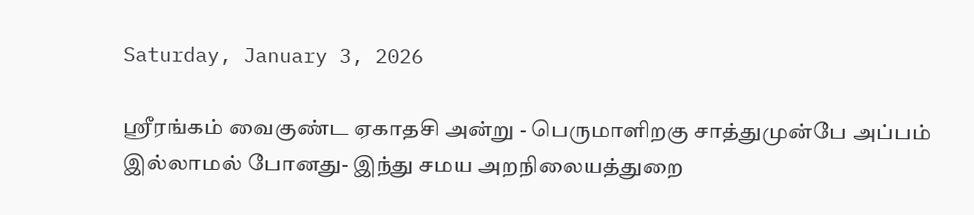Saturday, January 3, 2026

ஸ்ரீரங்கம் வைகுண்ட ஏகாதசி அன்று - பெருமாளிறகு சாத்துமுன்பே அப்பம் இல்லாமல் போனது- இந்து சமய அறநிலையத்துறை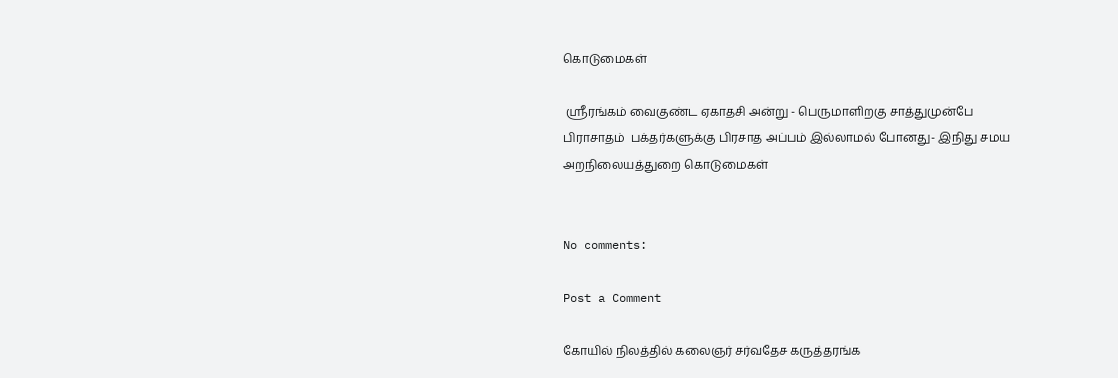கொடுமைகள்

 ஸ்ரீரங்கம் வைகுண்ட ஏகாதசி அன்று - பெருமாளிறகு சாத்துமுன்பே பிராசாதம்  பக்தர்களுக்கு பிரசாத அப்பம் இல்லாமல் போனது- இநிது சமய அறநிலையத்துறை கொடுமைகள்


No comments:

Post a Comment

கோயில் நிலத்தில் கலைஞர் சர்வதேச கருத்தரங்க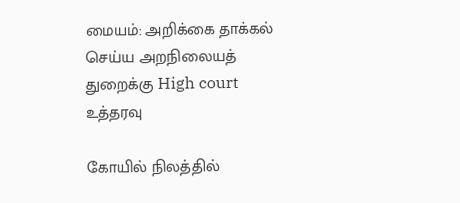மையம்: அறிக்கை தாக்கல் செய்ய அறநிலையத் துறைக்கு High court உத்தரவு

கோயில் நிலத்தில்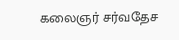கலைஞர் சர்வதேச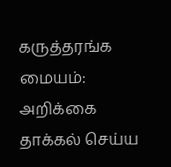கருத்தரங்க மையம்: அறிக்கை தாக்கல் செய்ய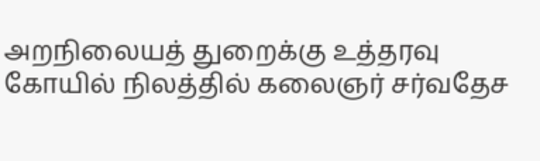அறநிலையத் துறைக்கு உத்தரவு கோயில் நிலத்தில் கலைஞர் சர்வதேச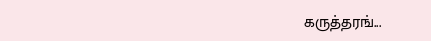கருத்தரங்...